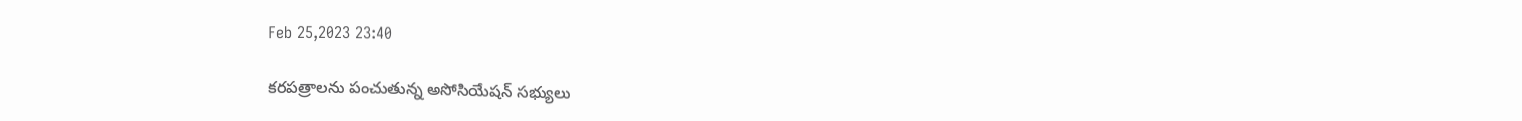Feb 25,2023 23:40

కరపత్రాలను పంచుతున్న అసోసియేషన్‌ సభ్యులు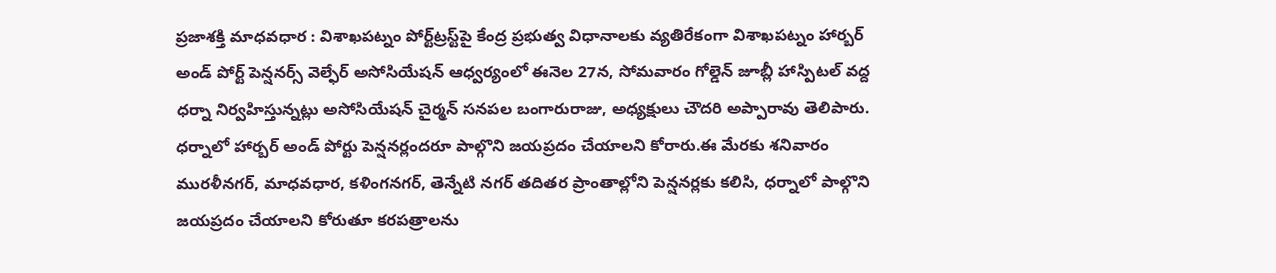ప్రజాశక్తి మాధవధార : విశాఖపట్నం పోర్ట్‌ట్రస్ట్‌పై కేంద్ర ప్రభుత్వ విధానాలకు వ్యతిరేకంగా విశాఖపట్నం హార్బర్‌ అండ్‌ పోర్ట్‌ పెన్షనర్స్‌ వెల్ఫేర్‌ అసోసియేషన్‌ ఆధ్వర్యంలో ఈనెల 27న, సోమవారం గోల్డెన్‌ జూబ్లీ హాస్పిటల్‌ వద్ద ధర్నా నిర్వహిస్తున్నట్లు అసోసియేషన్‌ చైర్మన్‌ సనపల బంగారురాజు, అధ్యక్షులు చౌదరి అప్పారావు తెలిపారు. ధర్నాలో హార్బర్‌ అండ్‌ పోర్టు పెన్షనర్లందరూ పాల్గొని జయప్రదం చేయాలని కోరారు.ఈ మేరకు శనివారం మురళీనగర్‌, మాధవధార, కళింగనగర్‌, తెన్నేటి నగర్‌ తదితర ప్రాంతాల్లోని పెన్షనర్లకు కలిసి, ధర్నాలో పాల్గొని జయప్రదం చేయాలని కోరుతూ కరపత్రాలను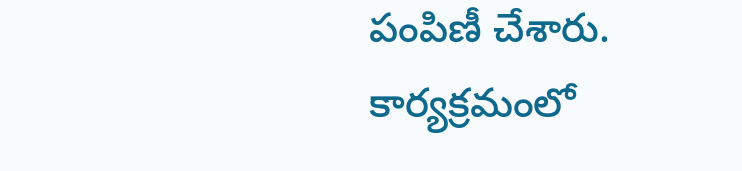పంపిణీ చేశారు. కార్యక్రమంలో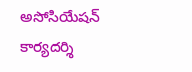అసోసియేషన్‌ కార్యదర్శి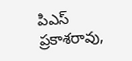పిఎస్‌ ప్రకాశరావు,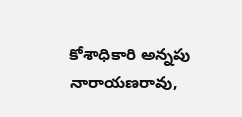కోశాధికారి అన్నపు నారాయణరావు,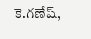కె.గణేష్‌,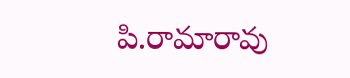పి.రామారావు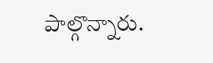పాల్గొన్నారు.